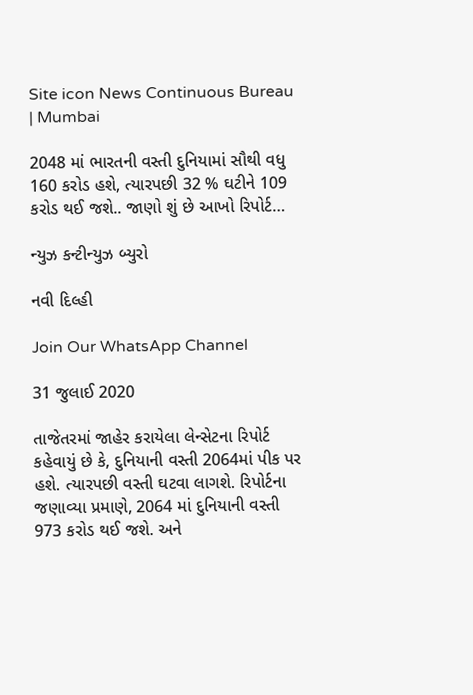Site icon News Continuous Bureau | Mumbai

2048 માં ભારતની વસ્તી દુનિયામાં સૌથી વધુ 160 કરોડ હશે, ત્યારપછી 32 % ઘટીને 109 કરોડ થઈ જશે.. જાણો શું છે આખો રિપોર્ટ…

ન્યુઝ કન્ટીન્યુઝ બ્યુરો

નવી દિલ્હી

Join Our WhatsApp Channel

31 જુલાઈ 2020

તાજેતરમાં જાહેર કરાયેલા લેન્સેટના રિપોર્ટ કહેવાયું છે કે, દુનિયાની વસ્તી 2064માં પીક પર હશે. ત્યારપછી વસ્તી ઘટવા લાગશે. રિપોર્ટના જણાવ્યા પ્રમાણે, 2064 માં દુનિયાની વસ્તી 973 કરોડ થઈ જશે. અને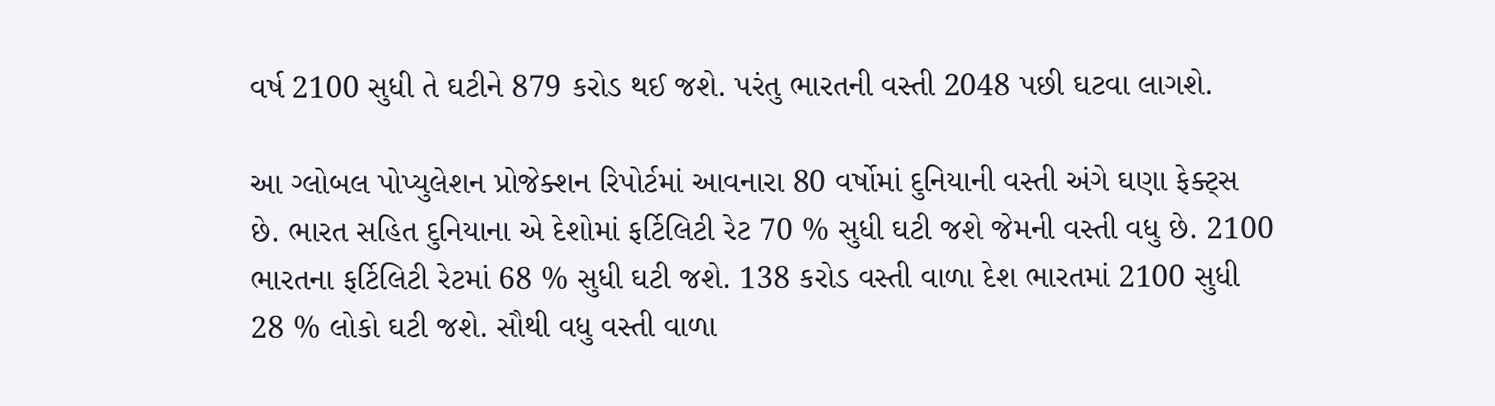વર્ષ 2100 સુધી તે ઘટીને 879 કરોડ થઈ જશે. પરંતુ ભારતની વસ્તી 2048 પછી ઘટવા લાગશે.

આ ગ્લોબલ પોપ્યુલેશન પ્રોજેક્શન રિપોર્ટમાં આવનારા 80 વર્ષોમાં દુનિયાની વસ્તી અંગે ઘણા ફેક્ટ્સ છે. ભારત સહિત દુનિયાના એ દેશોમાં ફર્ટિલિટી રેટ 70 % સુધી ઘટી જશે જેમની વસ્તી વધુ છે. 2100 ભારતના ફર્ટિલિટી રેટમાં 68 % સુધી ઘટી જશે. 138 કરોડ વસ્તી વાળા દેશ ભારતમાં 2100 સુધી 28 % લોકો ઘટી જશે. સૌથી વધુ વસ્તી વાળા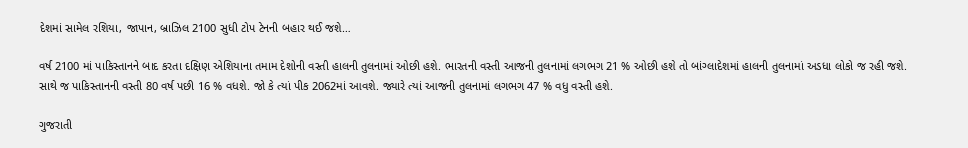દેશમાં સામેલ રશિયા, જાપાન, બ્રાઝિલ 2100 સુધી ટોપ ટેનની બહાર થઈ જશે…

વર્ષ 2100 માં પાકિસ્તાનને બાદ કરતા દક્ષિણ એશિયાના તમામ દેશોની વસ્તી હાલની તુલનામાં ઓછી હશે. ભારતની વસ્તી આજની તુલનામાં લગભગ 21 % ઓછી હશે તો બાંગ્લાદેશમાં હાલની તુલનામાં અડધા લોકો જ રહી જશે. સાથે જ પાકિસ્તાનની વસ્તી 80 વર્ષ પછી 16 % વધશે. જો કે ત્યાં પીક 2062માં આવશે. જ્યારે ત્યાં આજની તુલનામાં લગભગ 47 % વધુ વસ્તી હશે.

ગુજરાતી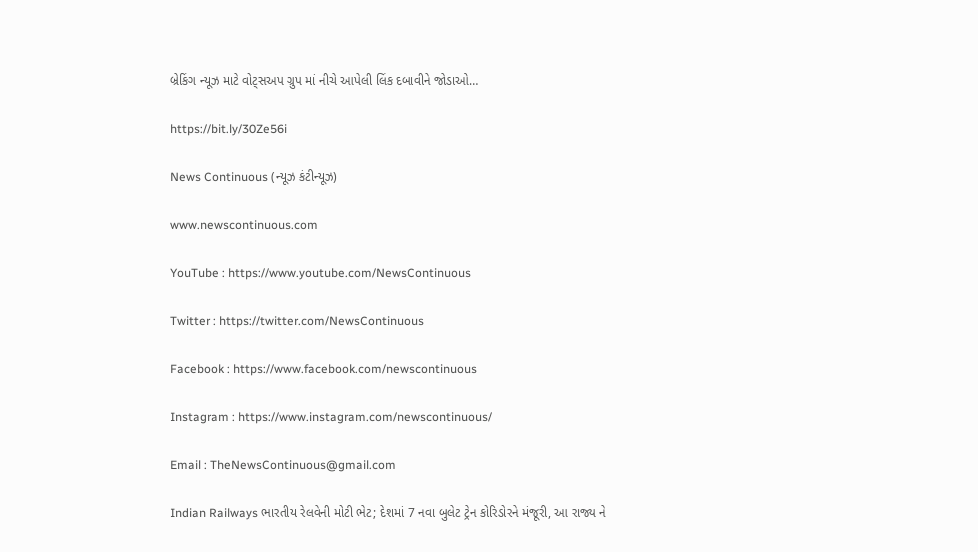બ્રેકિંગ ન્યૂઝ માટે વોટ્સઅપ ગ્રુપ માં નીચે આપેલી લિંક દબાવીને જોડાઓ…

https://bit.ly/30Ze56i

News Continuous (ન્યૂઝ કંટીન્યૂઝ)

www.newscontinuous.com

YouTube : https://www.youtube.com/NewsContinuous

Twitter : https://twitter.com/NewsContinuous

Facebook : https://www.facebook.com/newscontinuous

Instagram : https://www.instagram.com/newscontinuous/

Email : TheNewsContinuous@gmail.com

Indian Railways ભારતીય રેલવેની મોટી ભેટ; દેશમાં 7 નવા બુલેટ ટ્રેન કોરિડોરને મંજૂરી, આ રાજ્ય ને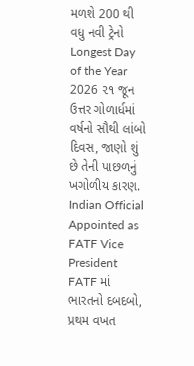મળશે 200 થી વધુ નવી ટ્રેનો
Longest Day of the Year 2026 ૨૧ જૂન ઉત્તર ગોળાર્ધમાં વર્ષનો સૌથી લાંબો દિવસ, જાણો શું છે તેની પાછળનું ખગોળીય કારણ.
Indian Official Appointed as FATF Vice President FATF માં ભારતનો દબદબો, પ્રથમ વખત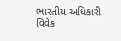ભારતીય અધિકારી વિવેક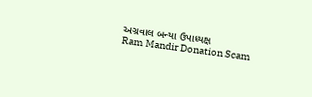અગ્રવાલ બન્યા ઉપાધ્યક્ષ
Ram Mandir Donation Scam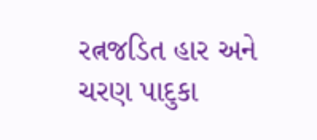રત્નજડિત હાર અને ચરણ પાદુકા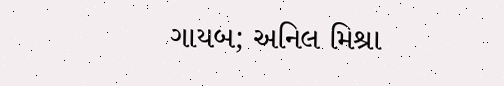ગાયબ; અનિલ મિશ્રા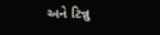અને ટિન્નુ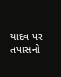યાદવ પર તપાસનો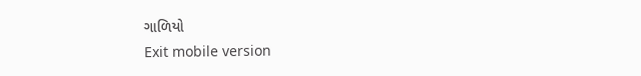ગાળિયો
Exit mobile version